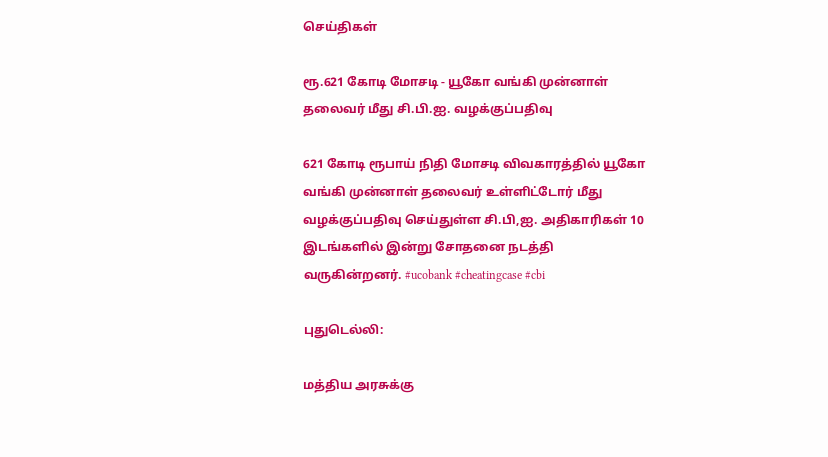செய்திகள்

ரூ.621 கோடி மோசடி - யூகோ வங்கி முன்னாள் தலைவர் மீது சி.பி.ஐ. வழக்குப்பதிவு

621 கோடி ரூபாய் நிதி மோசடி விவகாரத்தில் யூகோ வங்கி முன்னாள் தலைவர் உள்ளிட்டோர் மீது வழக்குப்பதிவு செய்துள்ள சி.பி,ஐ. அதிகாரிகள் 10 இடங்களில் இன்று சோதனை நடத்தி வருகின்றனர். #ucobank #cheatingcase #cbi

புதுடெல்லி:

மத்திய அரசுக்கு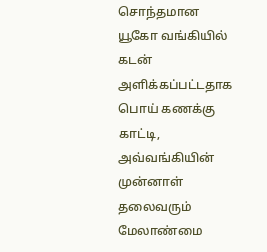சொந்தமான யூகோ வங்கியில் கடன் அளிக்கப்பட்டதாக பொய் கணக்கு காட்டி, அவ்வங்கியின் முன்னாள் தலைவரும் மேலாண்மை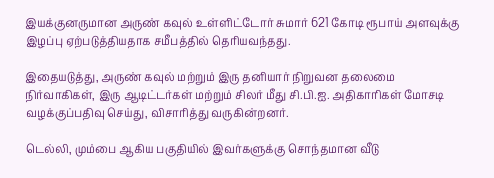இயக்குனருமான அருண் கவுல் உள்ளிட்டோர் சுமார் 621 கோடி ரூபாய் அளவுக்கு இழப்பு ஏற்படுத்தியதாக சமீபத்தில் தெரியவந்தது.

இதையடுத்து, அருண் கவுல் மற்றும் இரு தனியார் நிறுவன தலைமை நிர்வாகிகள், இரு ஆடிட்டர்கள் மற்றும் சிலர் மீது சி.பி.ஐ. அதிகாரிகள் மோசடி வழக்குப்பதிவு செய்து, விசாரித்து வருகின்றனர்.

டெல்லி, மும்பை ஆகிய பகுதியில் இவர்களுக்கு சொந்தமான வீடு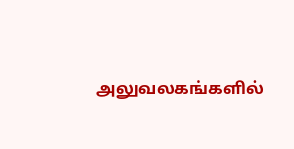அலுவலகங்களில்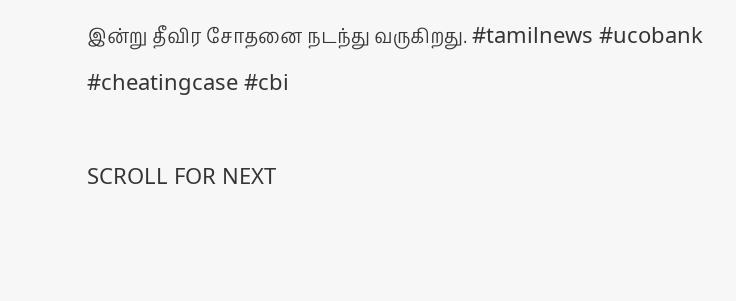இன்று தீவிர சோதனை நடந்து வருகிறது. #tamilnews #ucobank #cheatingcase #cbi

SCROLL FOR NEXT